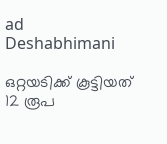ad
Deshabhimani

ഒറ്റയടിക്ക് കൂട്ടിയത് 12 രൂപ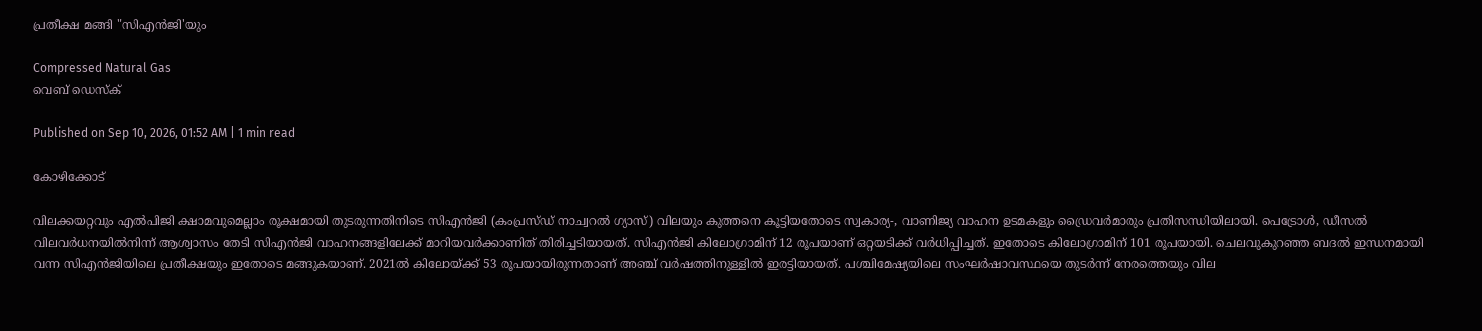പ്രതീക്ഷ മങ്ങി "സിഎൻജി'യും

Compressed Natural Gas
വെബ് ഡെസ്ക്

Published on Sep 10, 2026, 01:52 AM | 1 min read

കോഴിക്കോട്

വിലക്കയറ്റവും എൽപിജി ക്ഷാമവുമെല്ലാം രൂക്ഷമായി തുടരുന്നതിനിടെ സിഎൻജി (കംപ്രസ്ഡ് നാച്വറൽ ഗ്യാസ്) വിലയും കുത്തനെ കൂട്ടിയതോടെ സ്വകാര്യ-, വാണിജ്യ വാഹന ഉടമകളും ഡ്രൈവർമാരും പ്രതിസന്ധിയിലായി. പെട്രോൾ, ഡീസൽ വിലവർധനയിൽനിന്ന് ആശ്വാസം തേടി സിഎൻജി വാഹനങ്ങളിലേക്ക് മാറിയവർക്കാണിത്‌ തിരിച്ചടിയായത്‌. സിഎൻജി കിലോഗ്രാമിന് 12 രൂപയാണ് ഒറ്റയടിക്ക് വർധിപ്പിച്ചത്. ഇതോടെ കിലോഗ്രാമിന് 101 രൂപയായി. ചെലവുകുറഞ്ഞ ബദൽ ഇന്ധനമായി വന്ന സിഎൻജിയിലെ പ്രതീക്ഷയും ഇതോടെ മങ്ങുകയാണ്. 2021ൽ കിലോയ്ക്ക് 53 രൂപയായിരുന്നതാണ് അഞ്ച് വര്‍ഷത്തിനുള്ളിൽ ഇരട്ടിയായത്. പശ്ചിമേഷ്യയിലെ സംഘർഷാവസ്ഥയെ തുടർന്ന് നേരത്തെയും വില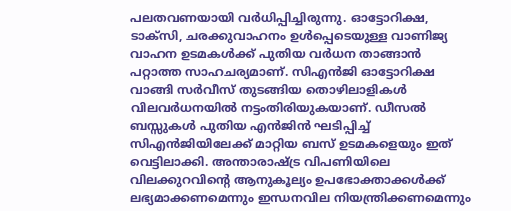പലതവണയായി വർധിപ്പിച്ചിരുന്നു. ഓട്ടോറിക്ഷ, ടാക്സി, ചരക്കുവാഹനം ഉൾപ്പെടെയുള്ള വാണിജ്യ വാഹന ഉടമകൾക്ക് പുതിയ വർധന താങ്ങാൻ പറ്റാത്ത സാഹചര്യമാണ്‌. സിഎൻജി ഓട്ടോറിക്ഷ വാങ്ങി സർവീസ്‌ തുടങ്ങിയ തൊഴിലാളികൾ വിലവർധനയിൽ നട്ടംതിരിയുകയാണ്‌. ഡീസൽ ബസ്സുകൾ പുതിയ എൻജിൻ ഘടിപ്പിച്ച്‌ സിഎൻജിയിലേക്ക്‌ മാറ്റിയ ബസ്‌ ഉടമകളെയും ഇത്‌ വെട്ടിലാക്കി. അന്താരാഷ്ട്ര വിപണിയിലെ വിലക്കുറവിന്റെ ആനുകൂല്യം ഉപഭോക്താക്കൾക്ക് ലഭ്യമാക്കണമെന്നും ഇന്ധനവില നിയന്ത്രിക്കണമെന്നും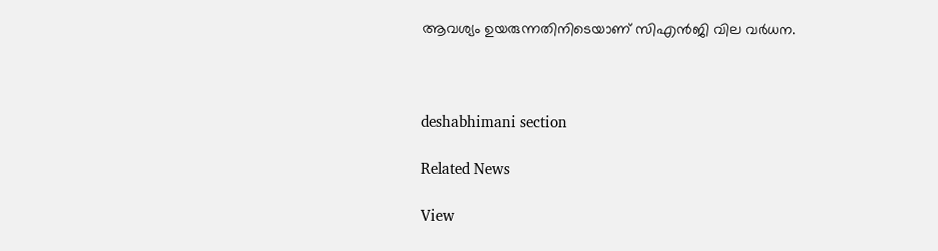ആവശ്യം ഉയരുന്നതിനിടെയാണ് സിഎൻജി വില വർധന.



deshabhimani section

Related News

View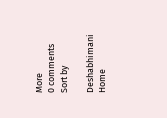More
0 comments
Sort by

Deshabhimani
Home